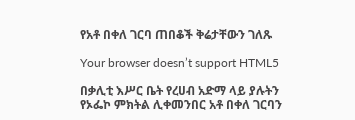የአቶ በቀለ ገርባ ጠበቆች ቅሬታቸውን ገለጹ

Your browser doesn’t support HTML5

በቃሊቲ እሥር ቤት የረሀብ አድማ ላይ ያሉትን የኦፌኮ ምክትል ሊቀመንበር አቶ በቀለ ገርባን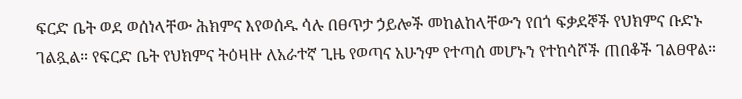ፍርድ ቤት ወደ ወሰነላቸው ሕክምና እየወሰዱ ሳሉ በፀጥታ ኃይሎች መከልከላቸውን የበጎ ፍቃደኞች የህክምና ቡድኑ ገልጿል። የፍርድ ቤት የህክምና ትዕዛዙ ለአራተኛ ጊዜ የወጣና አሁንም የተጣሰ መሆኑን የተከሳሾች ጠበቆች ገልፀዋል።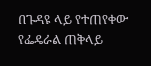በጉዳዩ ላይ የተጠየቀው የፌዴራል ጠቅላይ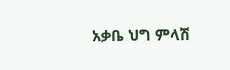አቃቤ ህግ ምላሽ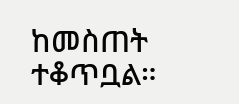ከመስጠት ተቆጥቧል።